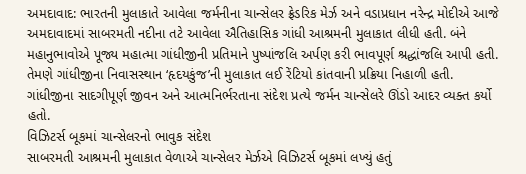અમદાવાદ: ભારતની મુલાકાતે આવેલા જર્મનીના ચાન્સેલર ફ્રેડરિક મેર્ઝ અને વડાપ્રધાન નરેન્દ્ર મોદીએ આજે અમદાવાદમાં સાબરમતી નદીના તટે આવેલા ઐતિહાસિક ગાંધી આશ્રમની મુલાકાત લીધી હતી. બંને મહાનુભાવોએ પૂજ્ય મહાત્મા ગાંધીજીની પ્રતિમાને પુષ્પાંજલિ અર્પણ કરી ભાવપૂર્ણ શ્રદ્ધાંજલિ આપી હતી. તેમણે ગાંધીજીના નિવાસસ્થાન ‘હૃદયકુંજ’ની મુલાકાત લઈ રેંટિયો કાંતવાની પ્રક્રિયા નિહાળી હતી. ગાંધીજીના સાદગીપૂર્ણ જીવન અને આત્મનિર્ભરતાના સંદેશ પ્રત્યે જર્મન ચાન્સેલરે ઊંડો આદર વ્યક્ત કર્યો હતો.
વિઝિટર્સ બૂકમાં ચાન્સેલરનો ભાવુક સંદેશ
સાબરમતી આશ્રમની મુલાકાત વેળાએ ચાન્સેલર મેર્ઝએ વિઝિટર્સ બૂકમાં લખ્યું હતું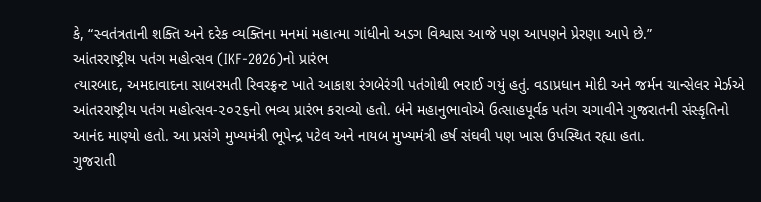કે, “સ્વતંત્રતાની શક્તિ અને દરેક વ્યક્તિના મનમાં મહાત્મા ગાંધીનો અડગ વિશ્વાસ આજે પણ આપણને પ્રેરણા આપે છે.”
આંતરરાષ્ટ્રીય પતંગ મહોત્સવ (IKF-2026)નો પ્રારંભ
ત્યારબાદ, અમદાવાદના સાબરમતી રિવરફ્રન્ટ ખાતે આકાશ રંગબેરંગી પતંગોથી ભરાઈ ગયું હતું. વડાપ્રધાન મોદી અને જર્મન ચાન્સેલર મેર્ઝએ આંતરરાષ્ટ્રીય પતંગ મહોત્સવ-૨૦૨૬નો ભવ્ય પ્રારંભ કરાવ્યો હતો. બંને મહાનુભાવોએ ઉત્સાહપૂર્વક પતંગ ચગાવીને ગુજરાતની સંસ્કૃતિનો આનંદ માણ્યો હતો. આ પ્રસંગે મુખ્યમંત્રી ભૂપેન્દ્ર પટેલ અને નાયબ મુખ્યમંત્રી હર્ષ સંઘવી પણ ખાસ ઉપસ્થિત રહ્યા હતા.
ગુજરાતી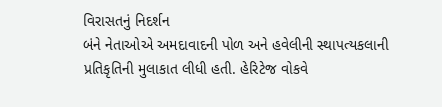વિરાસતનું નિદર્શન
બંને નેતાઓએ અમદાવાદની પોળ અને હવેલીની સ્થાપત્યકલાની પ્રતિકૃતિની મુલાકાત લીધી હતી. હેરિટેજ વોકવે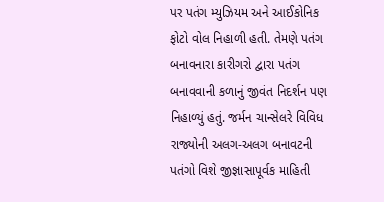પર પતંગ મ્યુઝિયમ અને આઈકોનિક ફોટો વોલ નિહાળી હતી. તેમણે પતંગ બનાવનારા કારીગરો દ્વારા પતંગ બનાવવાની કળાનું જીવંત નિદર્શન પણ નિહાળ્યું હતું. જર્મન ચાન્સેલરે વિવિધ રાજ્યોની અલગ-અલગ બનાવટની પતંગો વિશે જીજ્ઞાસાપૂર્વક માહિતી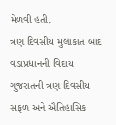મેળવી હતી.
ત્રણ દિવસીય મુલાકાત બાદ વડાપ્રધાનની વિદાય
ગુજરાતની ત્રણ દિવસીય સફળ અને ઐતિહાસિક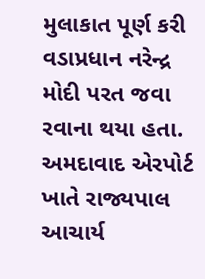મુલાકાત પૂર્ણ કરી વડાપ્રધાન નરેન્દ્ર મોદી પરત જવા રવાના થયા હતા. અમદાવાદ એરપોર્ટ ખાતે રાજ્યપાલ આચાર્ય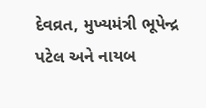દેવવ્રત, મુખ્યમંત્રી ભૂપેન્દ્ર પટેલ અને નાયબ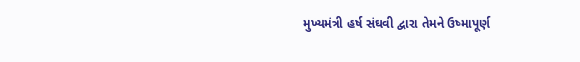મુખ્યમંત્રી હર્ષ સંઘવી દ્વારા તેમને ઉષ્માપૂર્ણ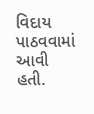વિદાય પાઠવવામાં આવી હતી.